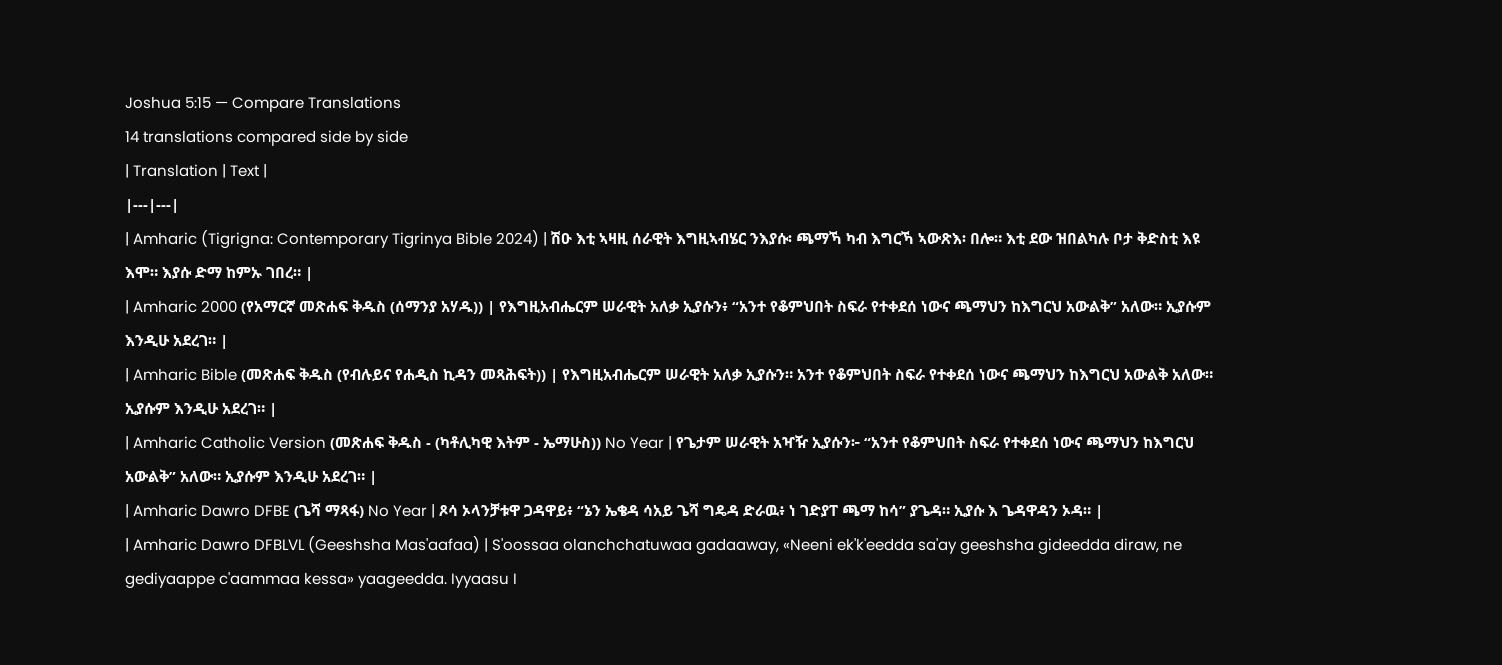Joshua 5:15 — Compare Translations
14 translations compared side by side
| Translation | Text |
|---|---|
| Amharic (Tigrigna: Contemporary Tigrinya Bible 2024) | ሽዑ እቲ ኣዛዚ ሰራዊት እግዚኣብሄር ንእያሱ፡ ጫማኻ ካብ እግርኻ ኣውጽእ፡ በሎ። እቲ ደው ዝበልካሉ ቦታ ቅድስቲ እዩ እሞ። እያሱ ድማ ከምኡ ገበረ። |
| Amharic 2000 (የአማርኛ መጽሐፍ ቅዱስ (ሰማንያ አሃዱ)) | የእግዚአብሔርም ሠራዊት አለቃ ኢያሱን፥ “አንተ የቆምህበት ስፍራ የተቀደሰ ነውና ጫማህን ከእግርህ አውልቅ” አለው። ኢያሱም እንዲሁ አደረገ። |
| Amharic Bible (መጽሐፍ ቅዱስ (የብሉይና የሐዲስ ኪዳን መጻሕፍት)) | የእግዚአብሔርም ሠራዊት አለቃ ኢያሱን። አንተ የቆምህበት ስፍራ የተቀደሰ ነውና ጫማህን ከእግርህ አውልቅ አለው። ኢያሱም እንዲሁ አደረገ። |
| Amharic Catholic Version (መጽሐፍ ቅዱስ - (ካቶሊካዊ እትም - ኤማሁስ)) No Year | የጌታም ሠራዊት አዣዥ ኢያሱን፦ “አንተ የቆምህበት ስፍራ የተቀደሰ ነውና ጫማህን ከእግርህ አውልቅ” አለው። ኢያሱም እንዲሁ አደረገ። |
| Amharic Dawro DFBE (ጌሻ ማጻፋ) No Year | ጾሳ ኦላንቻቱዋ ጋዳዋይ፥ “ኔን ኤቄዳ ሳአይ ጌሻ ግዴዳ ድራዉ፥ ነ ገድያፐ ጫማ ከሳ” ያጌዳ። ኢያሱ እ ጌዳዋዳን ኦዳ። |
| Amharic Dawro DFBLVL (Geeshsha Mas'aafaa) | S'oossaa olanchchatuwaa gadaaway, «Neeni ek'k'eedda sa'ay geeshsha gideedda diraw, ne gediyaappe c'aammaa kessa» yaageedda. Iyyaasu I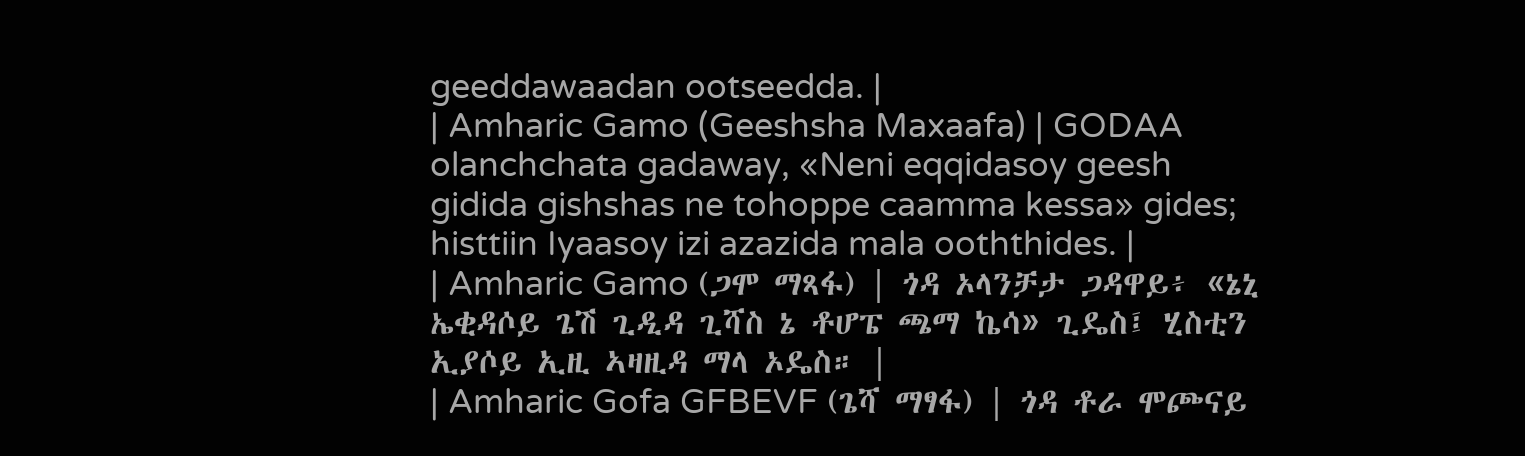geeddawaadan ootseedda. |
| Amharic Gamo (Geeshsha Maxaafa) | GODAA olanchchata gadaway, «Neni eqqidasoy geesh gidida gishshas ne tohoppe caamma kessa» gides; histtiin Iyaasoy izi azazida mala ooththides. |
| Amharic Gamo (ጋሞ ማጻፋ) | ጎዳ ኦላንቻታ ጋዳዋይ፥ «ኔኒ ኤቂዳሶይ ጌሽ ጊዲዳ ጊሻስ ኔ ቶሆፔ ጫማ ኬሳ» ጊዴስ፤ ሂስቲን ኢያሶይ ኢዚ ኣዛዚዳ ማላ ኦዴስ። |
| Amharic Gofa GFBEVF (ጌሻ ማፃፋ) | ጎዳ ቶራ ሞጮናይ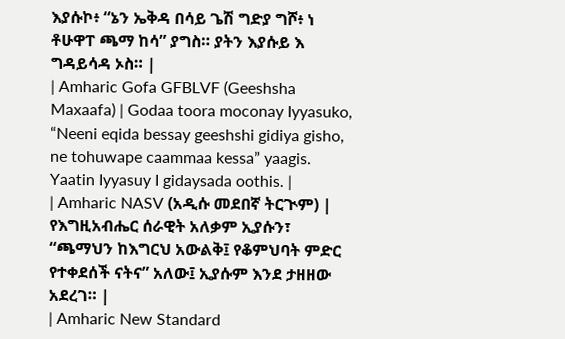እያሱኮ፥ “ኔን ኤቅዳ በሳይ ጌሽ ግድያ ግሾ፥ ነ ቶሁዋፐ ጫማ ከሳ” ያግስ። ያትን እያሱይ እ ግዳይሳዳ ኦስ። |
| Amharic Gofa GFBLVF (Geeshsha Maxaafa) | Godaa toora moconay Iyyasuko, “Neeni eqida bessay geeshshi gidiya gisho, ne tohuwape caammaa kessa” yaagis. Yaatin Iyyasuy I gidaysada oothis. |
| Amharic NASV (አዲሱ መደበኛ ትርጒም) | የእግዚአብሔር ሰራዊት አለቃም ኢያሱን፣ “ጫማህን ከእግርህ አውልቅ፤ የቆምህባት ምድር የተቀደሰች ናትና” አለው፤ ኢያሱም እንደ ታዘዘው አደረገ። |
| Amharic New Standard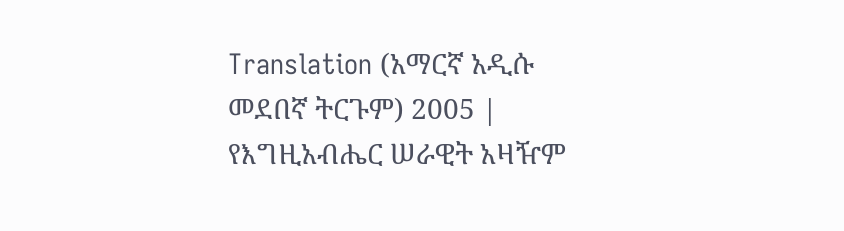Translation (አማርኛ አዲሱ መደበኛ ትርጉም) 2005 | የእግዚአብሔር ሠራዊት አዛዥም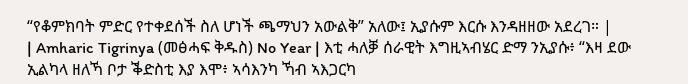“የቆምክባት ምድር የተቀደሰች ስለ ሆነች ጫማህን አውልቅ” አለው፤ ኢያሱም እርሱ እንዳዘዘው አደረገ። |
| Amharic Tigrinya (መፅሓፍ ቅዱስ) No Year | እቲ ሓለቓ ሰራዊት እግዚኣብሄር ድማ ንኢያሱ፥ “እዛ ደው ኢልካላ ዘለኻ ቦታ ቕድስቲ እያ እሞ፥ ኣሳእንካ ኻብ ኣእጋርካ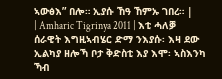ኣውፅእ” በሎ። ኢያሱ ኸዓ ኸምኡ ገበረ። |
| Amharic Tigrinya 2011 | እቲ ሓለቓ ሰራዊት እግዚኣብሄር ድማ ንእያሱ፡ እዛ ደው ኢልካያ ዘሎኻ ቦታ ቅድስቲ እያ እሞ፡ ኣስእንካ ኻብ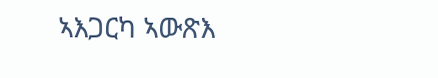ኣእጋርካ ኣውጽእ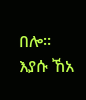በሎ። እያሱ ኸአ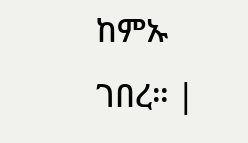ከምኡ ገበረ። |